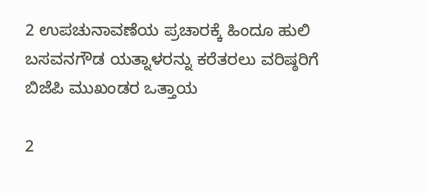2 ಉಪಚುನಾವಣೆಯ ಪ್ರಚಾರಕ್ಕೆ ಹಿಂದೂ ಹುಲಿ ಬಸವನಗೌಡ ಯತ್ನಾಳರನ್ನು ಕರೆತರಲು ವರಿಷ್ಠರಿಗೆ ಬಿಜೆಪಿ ಮುಖಂಡರ ಒತ್ತಾಯ

2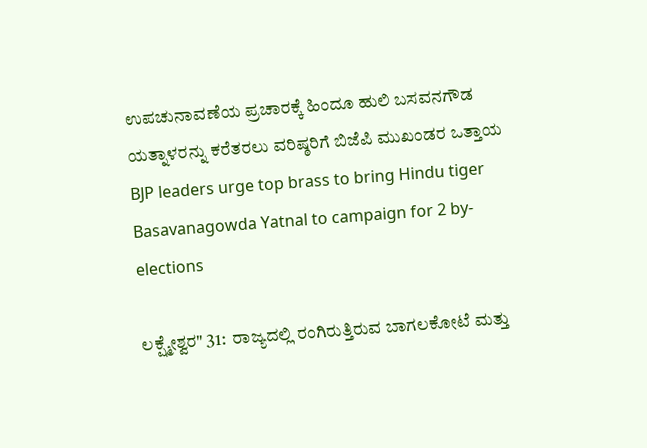ಉಪಚುನಾವಣೆಯ ಪ್ರಚಾರಕ್ಕೆ ಹಿಂದೂ ಹುಲಿ ಬಸವನಗೌಡ ಯತ್ನಾಳರನ್ನು ಕರೆತರಲು ವರಿಷ್ಠರಿಗೆ ಬಿಜೆಪಿ ಮುಖಂಡರ ಒತ್ತಾಯ BJP leaders urge top brass to bring Hindu tiger Basavanagowda Yatnal to campaign for 2 by-elections

ಲಕ್ಷ್ಮೇಶ್ವರ" 31:  ರಾಜ್ಯದಲ್ಲಿ ರಂಗಿರುತ್ತಿರುವ ಬಾಗಲಕೋಟೆ ಮತ್ತು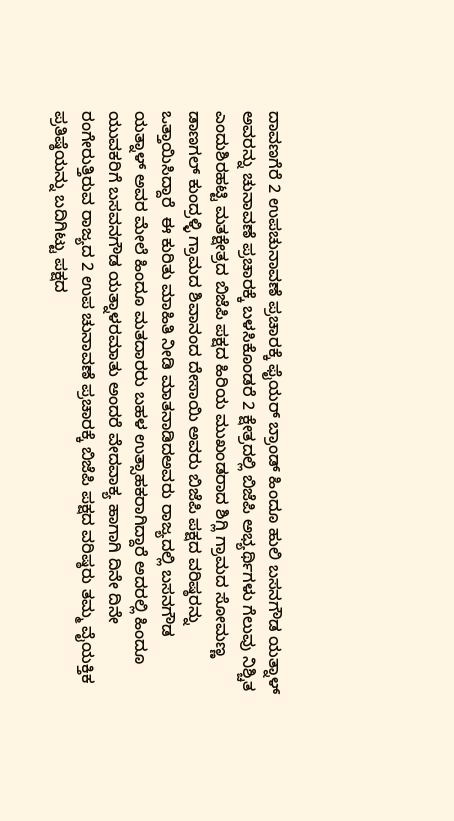ದಾವಣಗೆರೆ 2 ಉಪಚುನಾವಣೆ ಪ್ರಚಾರಕ್ಕೆ ಫೈಯರ್ ಬ್ರಾಂಡ್ ಹಿಂದೂ ಹುಲಿ ಬಸನಗೌಡ ಯತ್ನಾಳ್ ಅವರನ್ನು ಚುನಾವಣೆ ಪ್ರಚಾರಕ್ಕೆ ಬಳಸಿಕೊಂಡರೆ 2 ಕ್ಷೇತ್ರದಲ್ಲಿ ಬಿಜೆಪಿ ಅಭ್ಯರ್ಥಿಗಳು ಗೆಲುವು ನಿಶ್ಚಿತ ಎಂದುಶಿರಹಟ್ಟಿ ಮತಕ್ಷೇತ್ರದ ಬಿಜೆಪಿ ಪಕ್ಷದ ಹಿರಿಯ ಮುಖಂಡರಾದ ಶಿಗ್ಲಿ ಗ್ರಾಮದ ಸೋಮಣ್ಣ ಡಾಣಗಲ್ ಕುಂದ್ರಳ್ಳಿ ಗ್ರಾಮದ ಶಿವಾನಂದ ದೇಸಾಯಿ ಅವರು ಬಿಜೆಪಿ ಪಕ್ಷದ ವರಿಷ್ಠರನ್ನು ಒತ್ತಾಯಿಸಿದ್ದಾರೆ  ಈ ಕುರಿತು ಮಾಹಿತಿ ನೀಡಿ ಮಾತನಾಡಿದಅವರು ರಾಜ್ಯದಲ್ಲಿ ಬಸನಗೌಡ ಯತ್ನಾಳ್ ಅವರ ಮೇಲೆ ಹಿಂದೂ ಮತದಾರರು ಬಹಳ ಉತ್ಸಾಹಕರಾಗಿದ್ದಾರೆ ಅದರಲ್ಲಿ ಹಿಂದೂ ಯುವಕರಿಗೆ ಬಸವನಗೌಡ ಯತ್ನಾಳರಮಾತು ಅಂದರೆ ವೇದವಾಕ್ಯ ಹಾಗಾಗಿ ದಿನೇ ದಿನೇ ರಂಗೇರುತ್ತಿರುವ ರಾಜ್ಯದ 2 ಉಪ ಚುನಾವಣೆ ಪ್ರಚಾರಕ್ಕೆ ಬಿಜೆಪಿ ಪಕ್ಷದ ವರಿಷ್ಠರು ತಮ್ಮ ವೈಯಕ್ತಿಕ ಪ್ರತಿಷ್ಠೆಯನ್ನು ಬದಿಗಿಟ್ಟು ಪಕ್ಷದ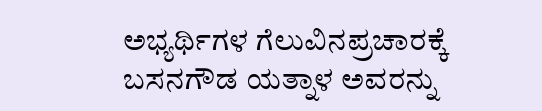ಅಭ್ಯರ್ಥಿಗಳ ಗೆಲುವಿನಪ್ರಚಾರಕ್ಕೆ ಬಸನಗೌಡ ಯತ್ನಾಳ ಅವರನ್ನು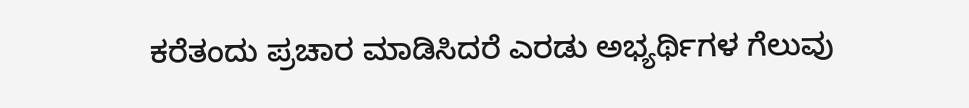ಕರೆತಂದು ಪ್ರಚಾರ ಮಾಡಿಸಿದರೆ ಎರಡು ಅಭ್ಯರ್ಥಿಗಳ ಗೆಲುವು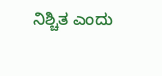ನಿಶ್ಚಿತ ಎಂದು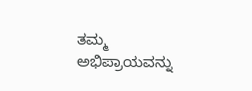ತಮ್ಮ ಅಭಿಪ್ರಾಯವನ್ನು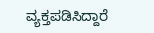ವ್ಯಕ್ತಪಡಿಸಿದ್ದಾರೆ